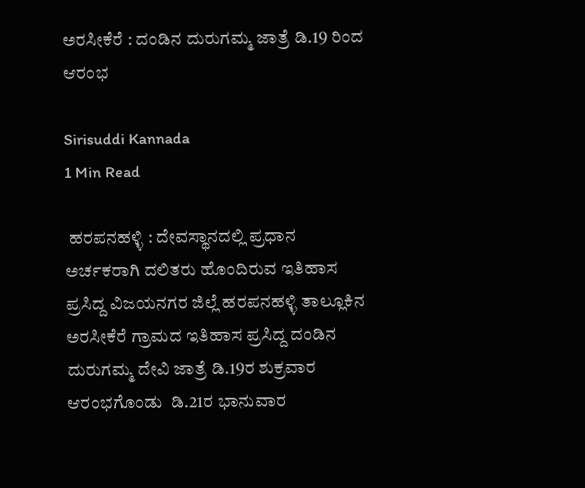ಅರಸೀಕೆರೆ : ದಂಡಿನ ದುರುಗಮ್ಮ ಜಾತ್ರೆ ಡಿ.19 ರಿಂದ ಆರಂಭ

Sirisuddi Kannada
1 Min Read

 ಹರಪನಹಳ್ಳಿ : ದೇವಸ್ಥಾನದಲ್ಲಿ ಪ್ರಧಾನ ಅರ್ಚಕರಾಗಿ ದಲಿತರು ಹೊಂದಿರುವ ಇತಿಹಾಸ ಪ್ರಸಿದ್ದ ವಿಜಯನಗರ ಜಿಲ್ಲೆ ಹರಪನಹಳ್ಳಿ ತಾಲ್ಲೂಕಿನ ಅರಸೀಕೆರೆ ಗ್ರಾಮದ ಇತಿಹಾಸ ಪ್ರಸಿದ್ದ ದಂಡಿನ ದುರುಗಮ್ಮ ದೇವಿ ಜಾತ್ರೆ ಡಿ.19ರ ಶುಕ್ರವಾರ ಆರಂಭಗೊಂಡು  ಡಿ.21ರ ಭಾನುವಾರ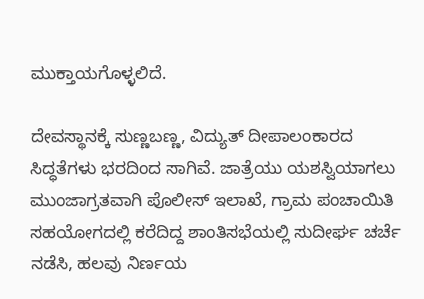ಮುಕ್ತಾಯಗೊಳ್ಳಲಿದೆ.

ದೇವಸ್ಥಾನಕ್ಕೆ ಸುಣ್ಣಬಣ್ಣ, ವಿದ್ಯುತ್ ದೀಪಾಲಂಕಾರದ ಸಿದ್ಧತೆಗಳು ಭರದಿಂದ ಸಾಗಿವೆ. ಜಾತ್ರೆಯು ಯಶಸ್ವಿಯಾಗಲು ಮುಂಜಾಗ್ರತವಾಗಿ ಪೊಲೀಸ್ ಇಲಾಖೆ, ಗ್ರಾಮ ಪಂಚಾಯಿತಿ ಸಹಯೋಗದಲ್ಲಿ ಕರೆದಿದ್ದ ಶಾಂತಿಸಭೆಯಲ್ಲಿ ಸುದೀರ್ಘ ಚರ್ಚೆ ನಡೆಸಿ, ಹಲವು ನಿರ್ಣಯ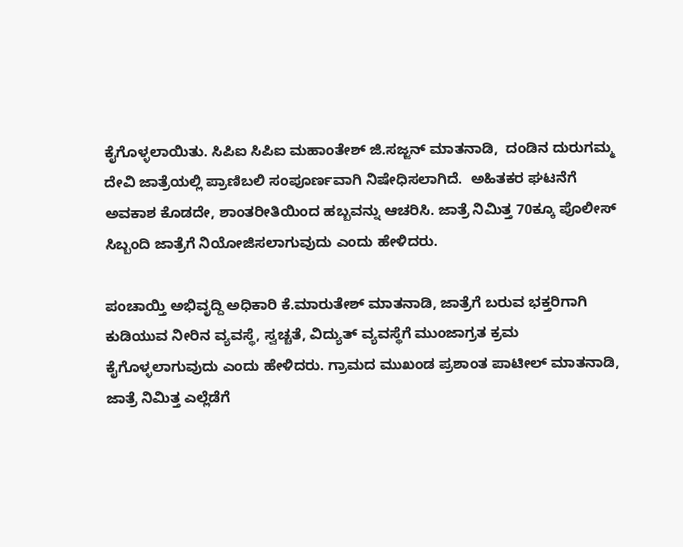ಕೈಗೊಳ್ಳಲಾಯಿತು. ಸಿಪಿಐ ಸಿಪಿಐ ಮಹಾಂತೇಶ್ ಜಿ.ಸಜ್ಜನ್ ಮಾತನಾಡಿ,  ದಂಡಿನ ದುರುಗಮ್ಮ ದೇವಿ ಜಾತ್ರೆಯಲ್ಲಿ ಪ್ರಾಣಿಬಲಿ ಸಂಪೂರ್ಣವಾಗಿ ನಿಷೇಧಿಸಲಾಗಿದೆ.  ಅಹಿತಕರ ಘಟನೆಗೆ ಅವಕಾಶ ಕೊಡದೇ, ಶಾಂತರೀತಿಯಿಂದ ಹಬ್ಬವನ್ನು ಆಚರಿಸಿ. ಜಾತ್ರೆ ನಿಮಿತ್ತ 70ಕ್ಕೂ ಪೊಲೀಸ್ ಸಿಬ್ಬಂದಿ ಜಾತ್ರೆಗೆ ನಿಯೋಜಿಸಲಾಗುವುದು ಎಂದು ಹೇಳಿದರು.

ಪಂಚಾಯ್ತಿ ಅಭಿವೃದ್ದಿ ಅಧಿಕಾರಿ ಕೆ.ಮಾರುತೇಶ್ ಮಾತನಾಡಿ, ಜಾತ್ರೆಗೆ ಬರುವ ಭಕ್ತರಿಗಾಗಿ ಕುಡಿಯುವ ನೀರಿನ ವ್ಯವಸ್ಥೆ, ಸ್ವಚ್ಚತೆ, ವಿದ್ಯುತ್ ವ್ಯವಸ್ಥೆಗೆ ಮುಂಜಾಗ್ರತ ಕ್ರಮ ಕೈಗೊಳ್ಳಲಾಗುವುದು ಎಂದು ಹೇಳಿದರು. ಗ್ರಾಮದ ಮುಖಂಡ ಪ್ರಶಾಂತ ಪಾಟೀಲ್ ಮಾತನಾಡಿ, ಜಾತ್ರೆ ನಿಮಿತ್ತ ಎಲ್ಲೆಡೆಗೆ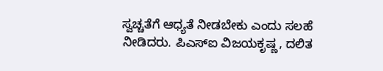ಸ್ವಚ್ಚತೆಗೆ ಆಧ್ಯತೆ ನೀಡಬೇಕು ಎಂದು ಸಲಹೆ ನೀಡಿದರು. ಪಿಎಸ್ಐ ವಿಜಯಕೃಷ್ಣ, ದಲಿತ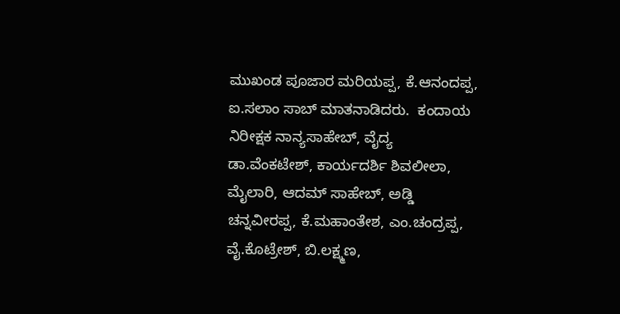ಮುಖಂಡ ಪೂಜಾರ ಮರಿಯಪ್ಪ, ಕೆ.ಆನಂದಪ್ಪ, ಐ.ಸಲಾಂ ಸಾಬ್ ಮಾತನಾಡಿದರು.  ಕಂದಾಯ ನಿರೀಕ್ಷಕ ನಾನ್ಯಸಾಹೇಬ್, ವೈದ್ಯ ಡಾ.ವೆಂಕಟೇಶ್, ಕಾರ್ಯದರ್ಶಿ ಶಿವಲೀಲಾ,  ಮೈಲಾರಿ, ಆದಮ್ ಸಾಹೇಬ್, ಅಡ್ಡಿ ಚನ್ನವೀರಪ್ಪ, ಕೆ.ಮಹಾಂತೇಶ, ಎಂ.ಚಂದ್ರಪ್ಪ, ವೈ.ಕೊಟ್ರೇಶ್, ಬಿ.ಲಕ್ಷ್ಮಣ,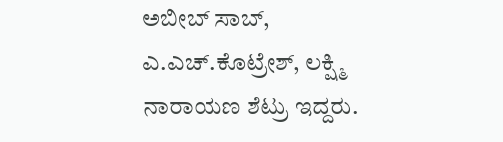ಅಬೀಬ್ ಸಾಬ್, ಎ.ಎಚ್.ಕೊಟ್ರೇಶ್, ಲಕ್ಷ್ಮಿ ನಾರಾಯಣ ಶೆಟ್ರು ಇದ್ದರು.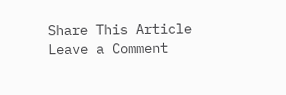Share This Article
Leave a Comment